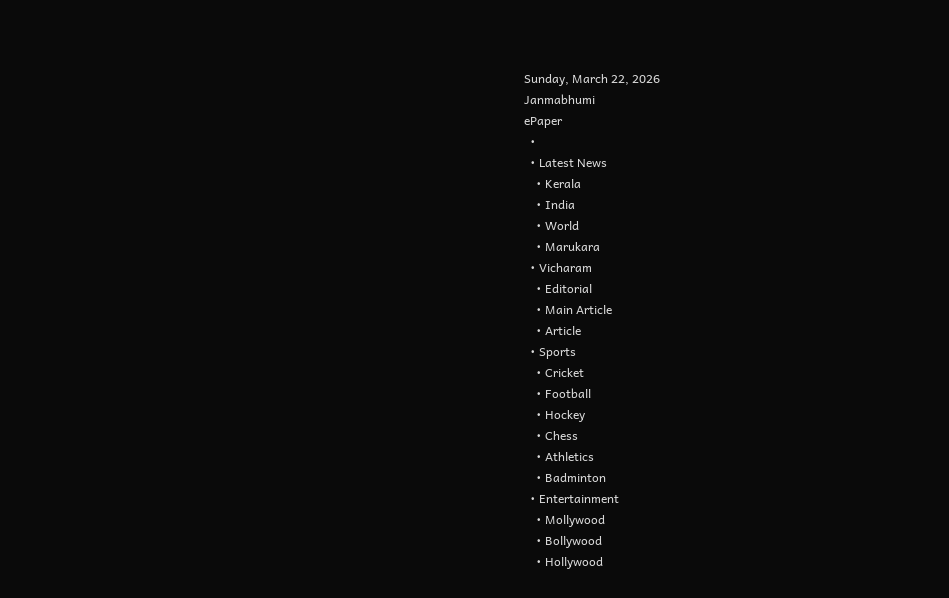Sunday, March 22, 2026
Janmabhumi
ePaper
  •
  • Latest News
    • Kerala
    • India
    • World
    • Marukara
  • Vicharam
    • Editorial
    • Main Article
    • Article
  • Sports
    • Cricket
    • Football
    • Hockey
    • Chess
    • Athletics
    • Badminton
  • Entertainment
    • Mollywood
    • Bollywood
    • Hollywood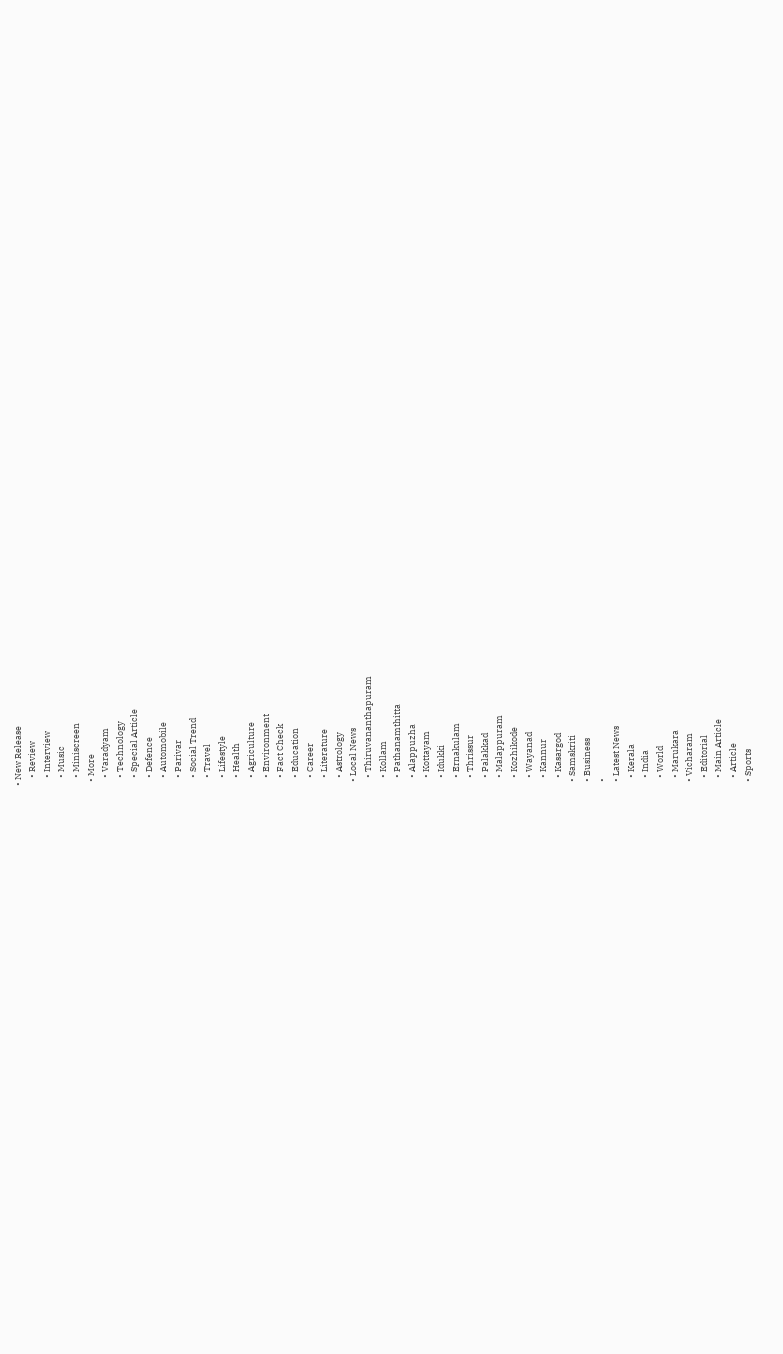• New Release
    • Review
    • Interview
    • Music
    • Miniscreen
  • More
    • Varadyam
    • Technology
    • Special Article
    • Defence
    • Automobile
    • Parivar
    • Social Trend
    • Travel
    • Lifestyle
    • Health
    • Agriculture
    • Environment
    • Fact Check
    • Education
    • Career
    • Literature
    • Astrology
  • Local News
    • Thiruvananthapuram
    • Kollam
    • Pathanamthitta
    • Alappuzha
    • Kottayam
    • Idukki
    • Ernakulam
    • Thrissur
    • Palakkad
    • Malappuram
    • Kozhikode
    • Wayanad
    • Kannur
    • Kasargod
  • Samskriti
  • Business
  •
  • Latest News
    • Kerala
    • India
    • World
    • Marukara
  • Vicharam
    • Editorial
    • Main Article
    • Article
  • Sports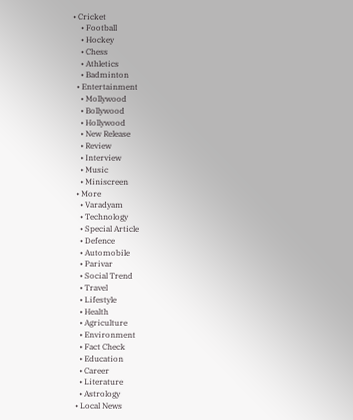• Cricket
    • Football
    • Hockey
    • Chess
    • Athletics
    • Badminton
  • Entertainment
    • Mollywood
    • Bollywood
    • Hollywood
    • New Release
    • Review
    • Interview
    • Music
    • Miniscreen
  • More
    • Varadyam
    • Technology
    • Special Article
    • Defence
    • Automobile
    • Parivar
    • Social Trend
    • Travel
    • Lifestyle
    • Health
    • Agriculture
    • Environment
    • Fact Check
    • Education
    • Career
    • Literature
    • Astrology
  • Local News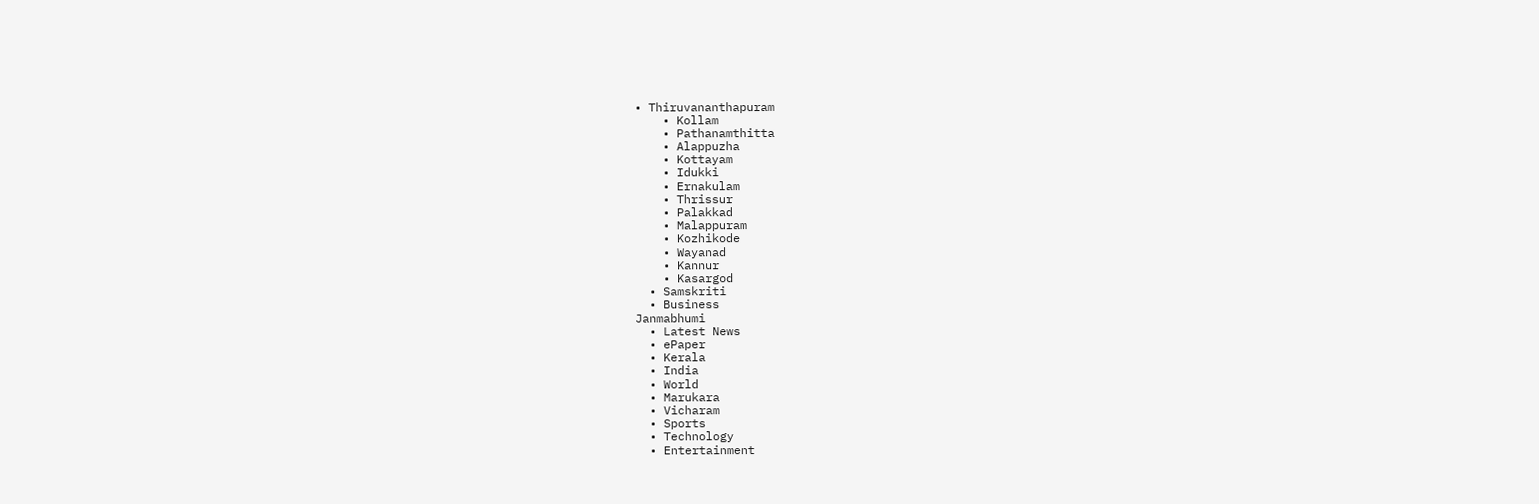• Thiruvananthapuram
    • Kollam
    • Pathanamthitta
    • Alappuzha
    • Kottayam
    • Idukki
    • Ernakulam
    • Thrissur
    • Palakkad
    • Malappuram
    • Kozhikode
    • Wayanad
    • Kannur
    • Kasargod
  • Samskriti
  • Business
Janmabhumi
  • Latest News
  • ePaper
  • Kerala
  • India
  • World
  • Marukara
  • Vicharam
  • Sports
  • Technology
  • Entertainment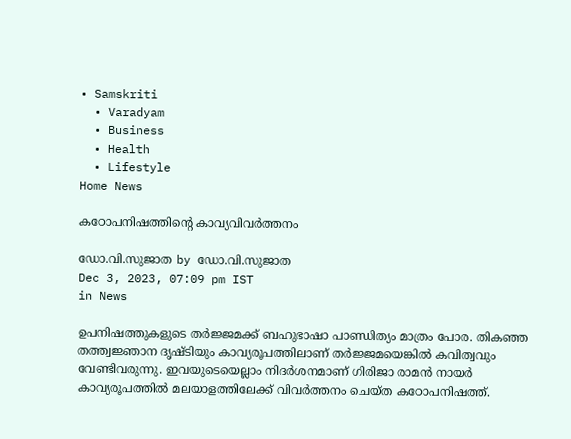• Samskriti
  • Varadyam
  • Business
  • Health
  • Lifestyle
Home News

കഠോപനിഷത്തിന്റെ കാവ്യവിവർത്തനം

ഡോ.വി.സുജാത by ഡോ.വി.സുജാത
Dec 3, 2023, 07:09 pm IST
in News

ഉപനിഷത്തുകളുടെ തര്‍ജ്ജമക്ക് ബഹുഭാഷാ പാണ്ഡിത്യം മാത്രം പോര. തികഞ്ഞ തത്ത്വജ്ഞാന ദൃഷ്ടിയും കാവ്യരൂപത്തിലാണ് തര്‍ജ്ജമയെങ്കില്‍ കവിത്വവും വേണ്ടിവരുന്നു. ഇവയുടെയെല്ലാം നിദര്‍ശനമാണ് ഗിരിജാ രാമന്‍ നായര്‍ കാവ്യരൂപത്തില്‍ മലയാളത്തിലേക്ക് വിവര്‍ത്തനം ചെയ്ത കഠോപനിഷത്ത്.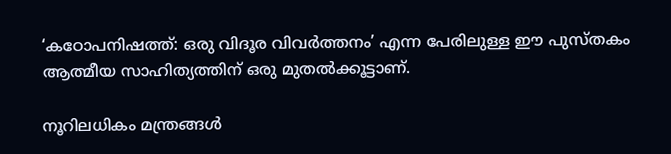‘കഠോപനിഷത്ത്: ഒരു വിദൂര വിവര്‍ത്തനം’ എന്ന പേരിലുള്ള ഈ പുസ്തകം ആത്മീയ സാഹിത്യത്തിന് ഒരു മുതല്‍ക്കൂട്ടാണ്.

നൂറിലധികം മന്ത്രങ്ങള്‍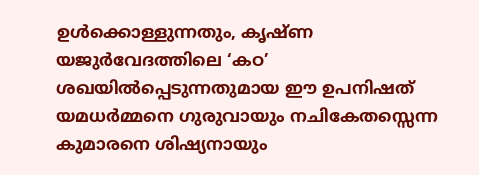ഉള്‍ക്കൊള്ളുന്നതും, കൃഷ്ണ യജുര്‍വേദത്തിലെ ‘കഠ’ ശഖയില്‍പ്പെടുന്നതുമായ ഈ ഉപനിഷത് യമധര്‍മ്മനെ ഗുരുവായും നചികേതസ്സെന്ന കുമാരനെ ശിഷ്യനായും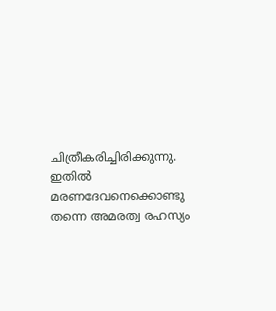ചിത്രീകരിച്ചിരിക്കുന്നു. ഇതില്‍ മരണദേവനെക്കൊണ്ടു തന്നെ അമരത്വ രഹസ്യം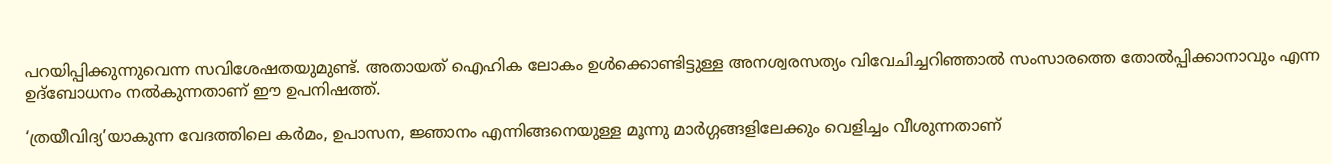പറയിപ്പിക്കുന്നുവെന്ന സവിശേഷതയുമുണ്ട്. അതായത് ഐഹിക ലോകം ഉള്‍ക്കൊണ്ടിട്ടുള്ള അനശ്വരസത്യം വിവേചിച്ചറിഞ്ഞാല്‍ സംസാരത്തെ തോല്‍പ്പിക്കാനാവും എന്ന ഉദ്‌ബോധനം നല്‍കുന്നതാണ് ഈ ഉപനിഷത്ത്.

‘ത്രയീവിദ്യ’യാകുന്ന വേദത്തിലെ കര്‍മം, ഉപാസന, ജ്ഞാനം എന്നിങ്ങനെയുള്ള മൂന്നു മാര്‍ഗ്ഗങ്ങളിലേക്കും വെളിച്ചം വീശുന്നതാണ്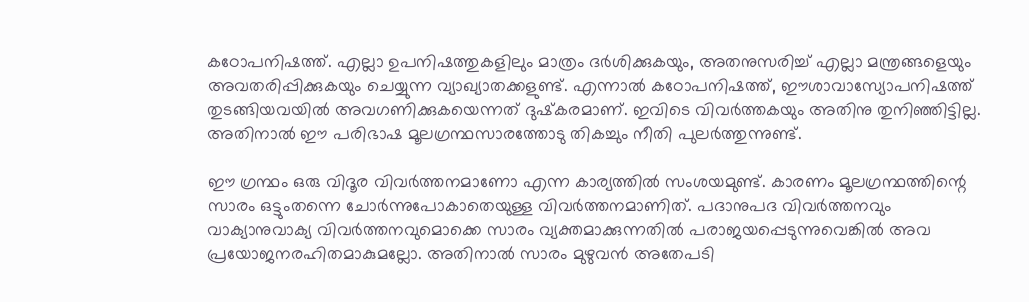കഠോപനിഷത്ത്. എല്ലാ ഉപനിഷത്തുകളിലും മാത്രം ദര്‍ശിക്കുകയും, അതനുസരിച്ച് എല്ലാ മന്ത്രങ്ങളെയും അവതരിപ്പിക്കുകയും ചെയ്യുന്ന വ്യാഖ്യാതക്കളുണ്ട്. എന്നാല്‍ കഠോപനിഷത്ത്, ഈശാവാസ്യോപനിഷത്ത് തുടങ്ങിയവയില്‍ അവഗണിക്കുകയെന്നത് ദുഷ്‌കരമാണ്. ഇവിടെ വിവര്‍ത്തകയും അതിനു തുനിഞ്ഞിട്ടില്ല. അതിനാല്‍ ഈ പരിഭാഷ മൂലഗ്രന്ഥസാരത്തോടു തികച്ചും നീതി പുലര്‍ത്തുന്നുണ്ട്.

ഈ ഗ്രന്ഥം ഒരു വിദൂര വിവര്‍ത്തനമാണോ എന്ന കാര്യത്തില്‍ സംശയമുണ്ട്. കാരണം മൂലഗ്രന്ഥത്തിന്റെ സാരം ഒട്ടുംതന്നെ ചോര്‍ന്നുപോകാതെയുള്ള വിവര്‍ത്തനമാണിത്. പദാനുപദ വിവര്‍ത്തനവും വാക്യാനുവാക്യ വിവര്‍ത്തനവുമൊക്കെ സാരം വ്യക്തമാക്കുന്നതില്‍ പരാജയപ്പെടുന്നുവെങ്കില്‍ അവ പ്രയോജനരഹിതമാകുമല്ലോ. അതിനാല്‍ സാരം മുഴുവന്‍ അതേപടി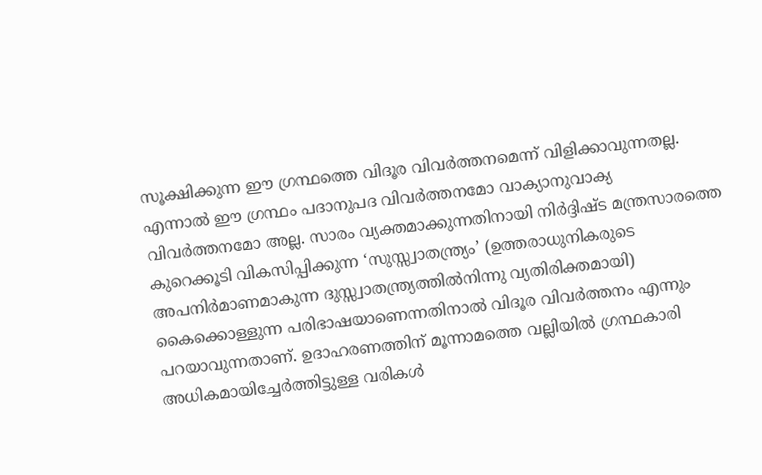സൂക്ഷിക്കുന്ന ഈ ഗ്രന്ഥത്തെ വിദൂര വിവര്‍ത്തനമെന്ന് വിളിക്കാവുന്നതല്ല. എന്നാല്‍ ഈ ഗ്രന്ഥം പദാനുപദ വിവര്‍ത്തനമോ വാക്യാനുവാക്യ വിവര്‍ത്തനമോ അല്ല. സാരം വ്യക്തമാക്കുന്നതിനായി നിര്‍ദ്ദിഷ്ട മന്ത്രസാരത്തെ കുറെക്കൂടി വികസിപ്പിക്കുന്ന ‘സുസ്സ്വാതന്ത്ര്യം’ (ഉത്തരാധുനികരുടെ അപനിര്‍മാണമാകുന്ന ദുസ്സ്വാതന്ത്ര്യത്തില്‍നിന്നു വ്യതിരിക്തമായി) കൈക്കൊള്ളുന്ന പരിഭാഷയാണെന്നതിനാല്‍ വിദൂര വിവര്‍ത്തനം എന്നും പറയാവുന്നതാണ്. ഉദാഹരണത്തിന് മൂന്നാമത്തെ വല്ലിയില്‍ ഗ്രന്ഥകാരി അധികമായിച്ചേര്‍ത്തിട്ടുള്ള വരികള്‍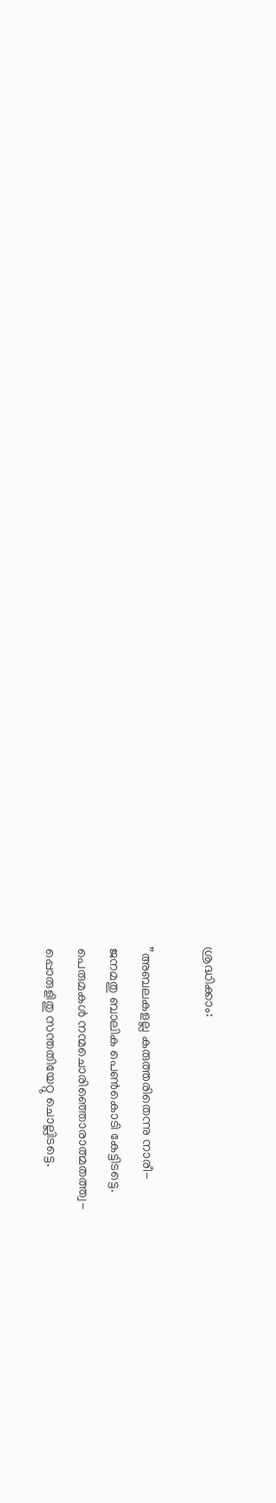ശ്രദ്ധിക്കാം:

”അബലകളല്ല കരുത്തരിതെന്നു നാരീ-
ജനമതു ബാലിക പെണ്‍കൊടി കേട്ടിടട്ടെ.
പെരുമകള്‍ നന്മചൊരിഞ്ഞൊരാത്മതത്ത്വ-
പ്പൊരുളിതു സന്തതിയേറ്റു ചൊല്ലിടട്ടെ.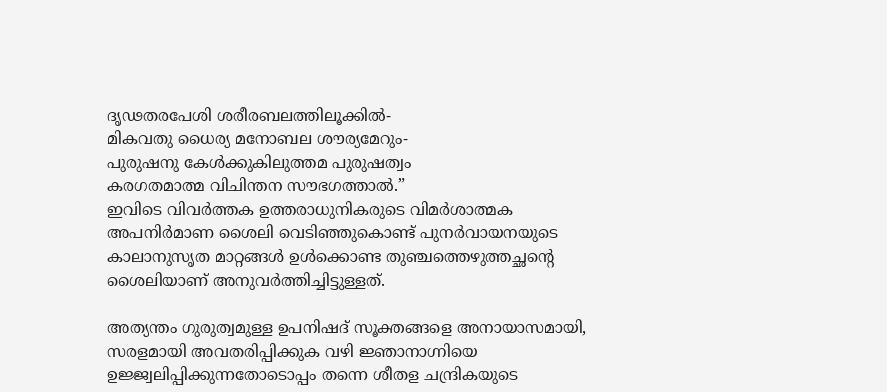ദൃഢതരപേശി ശരീരബലത്തിലൂക്കില്‍-
മികവതു ധൈര്യ മനോബല ശൗര്യമേറും-
പുരുഷനു കേള്‍ക്കുകിലുത്തമ പുരുഷത്വം
കരഗതമാത്മ വിചിന്തന സൗഭഗത്താല്‍.”
ഇവിടെ വിവര്‍ത്തക ഉത്തരാധുനികരുടെ വിമര്‍ശാത്മക അപനിര്‍മാണ ശൈലി വെടിഞ്ഞുകൊണ്ട് പുനര്‍വായനയുടെ കാലാനുസൃത മാറ്റങ്ങള്‍ ഉള്‍ക്കൊണ്ട തുഞ്ചത്തെഴുത്തച്ഛന്റെ ശൈലിയാണ് അനുവര്‍ത്തിച്ചിട്ടുള്ളത്.

അത്യന്തം ഗുരുത്വമുള്ള ഉപനിഷദ് സൂക്തങ്ങളെ അനായാസമായി, സരളമായി അവതരിപ്പിക്കുക വഴി ജ്ഞാനാഗ്നിയെ ഉജ്ജ്വലിപ്പിക്കുന്നതോടൊപ്പം തന്നെ ശീതള ചന്ദ്രികയുടെ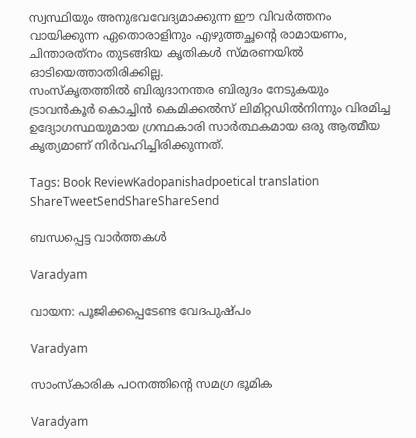സ്വസ്ഥിയും അനുഭവവേദ്യമാക്കുന്ന ഈ വിവര്‍ത്തനം വായിക്കുന്ന ഏതൊരാളിനും എഴുത്തച്ഛന്റെ രാമായണം, ചിന്താരത്‌നം തുടങ്ങിയ കൃതികള്‍ സ്മരണയില്‍ ഓടിയെത്താതിരിക്കില്ല.
സംസ്‌കൃതത്തില്‍ ബിരുദാനന്തര ബിരുദം നേടുകയും ട്രാവന്‍കൂര്‍ കൊച്ചിന്‍ കെമിക്കല്‍സ് ലിമിറ്റഡില്‍നിന്നും വിരമിച്ച ഉദ്യോഗസ്ഥയുമായ ഗ്രന്ഥകാരി സാര്‍ത്ഥകമായ ഒരു ആത്മീയ കൃത്യമാണ് നിര്‍വഹിച്ചിരിക്കുന്നത്.

Tags: Book ReviewKadopanishadpoetical translation
ShareTweetSendShareShareSend

ബന്ധപ്പെട്ട വാര്‍ത്തകള്‍

Varadyam

വായന: പൂജിക്കപ്പെടേണ്ട വേദപുഷ്പം

Varadyam

സാംസ്‌കാരിക പഠനത്തിന്റെ സമഗ്ര ഭൂമിക

Varadyam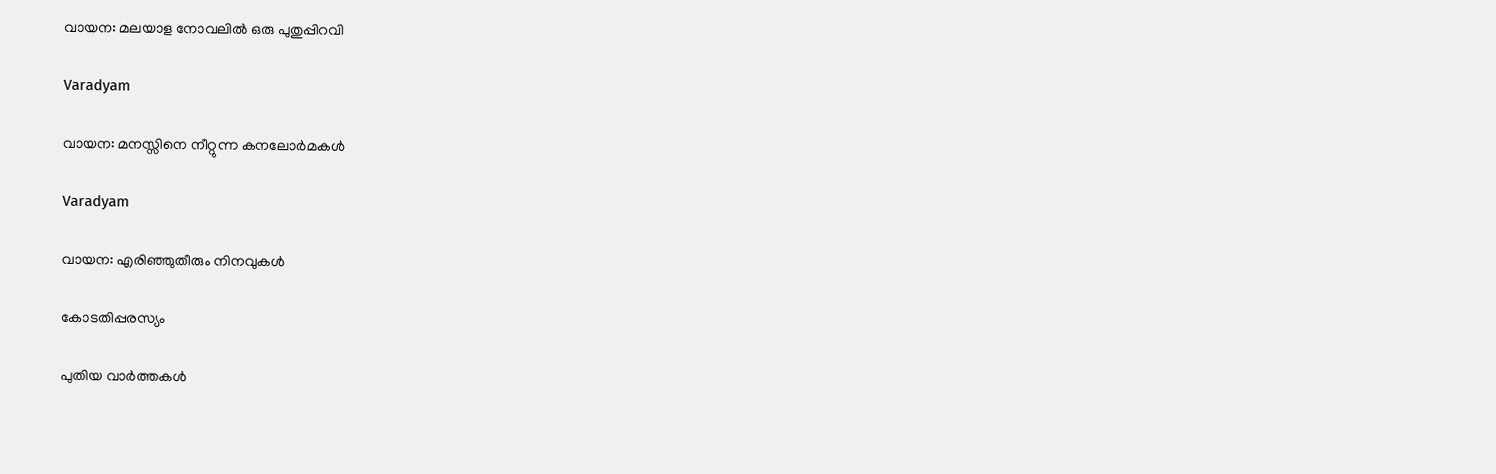വായന: മലയാള നോവലില്‍ ഒരു പുതുപ്പിറവി

Varadyam

വായന: മനസ്സിനെ നീറ്റുന്ന കനലോര്‍മകള്‍

Varadyam

വായന: എരിഞ്ഞുതീരും നിനവുകള്‍

കോടതിപ്പരസ്യം

പുതിയ വാര്‍ത്തകള്‍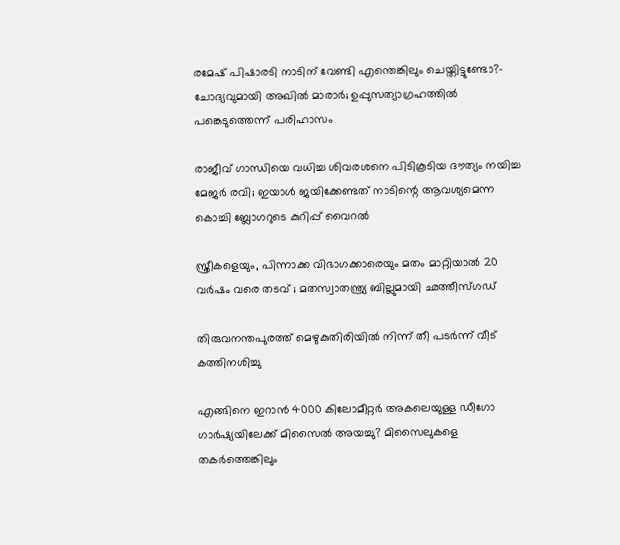രമേഷ് പിഷാരടി നാടിന് വേണ്ടി എന്തെങ്കിലും ചെയ്തിട്ടുണ്ടോ?- ചോദ്യവുമായി അഖില്‍ മാരാര്‍; ഉപ്പുസത്യാഗ്രഹത്തില്‍ പങ്കെടുത്തെന്ന് പരിഹാസം

രാജീവ് ഗാന്ധിയെ വധിച്ച ശിവരശനെ പിടികൂടിയ ദൗത്യം നയിച്ച മേജർ രവി; ഇയാള്‍ ജയിക്കേണ്ടത് നാടിന്റെ ആവശ്യമെന്ന കൊച്ചി ബ്ലോഗറുടെ കുറിപ്പ് വൈറല്‍

സ്ത്രീകളെയും, പിന്നാക്ക വിഭാഗക്കാരെയും മതം മാറ്റിയാൽ 20 വർഷം വരെ തടവ് ; മതസ്വാതന്ത്ര്യ ബില്ലുമായി ഛത്തീസ്ഗഡ്

തിരുവനന്തപുരത്ത് മെഴുകുതിരിയില്‍ നിന്ന് തീ പടര്‍ന്ന് വീട് കത്തിനശിച്ചു

എങ്ങിനെ ഇറാന്‍ 4000 കിലോമീറ്റർ അകലെയുള്ള ഡീഗോ ഗാർഷ്യയിലേക്ക് മിസൈല്‍ അയച്ചു? മിസൈലുകളെ തകര്‍ത്തെങ്കിലും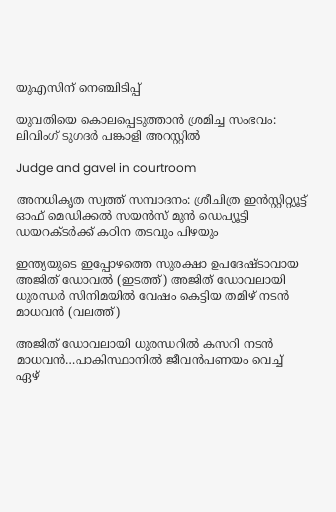യുഎസിന് നെഞ്ചിടിപ്പ്

യുവതിയെ കൊലപ്പെടുത്താന്‍ ശ്രമിച്ച സംഭവം: ലിവിംഗ് ടുഗദര്‍ പങ്കാളി അറസ്റ്റില്‍

Judge and gavel in courtroom

അനധികൃത സ്വത്ത് സമ്പാദനം: ശ്രീചിത്ര ഇന്‍സ്റ്റിറ്റ്യൂട്ട് ഓഫ് മെഡിക്കല്‍ സയന്‍സ് മുന്‍ ഡെപ്യൂട്ടി ഡയറക്ടര്‍ക്ക് കഠിന തടവും പിഴയും

ഇന്ത്യയുടെ ഇപ്പോഴത്തെ സുരക്ഷാ ഉപദേഷ്ടാവായ അജിത് ഡോവല്‍ (ഇടത്ത്) അജിത് ഡോവലായി ധുരന്ധര്‍ സിനിമയില്‍ വേഷം കെട്ടിയ തമിഴ് നടന്‍ മാധവന്‍ (വലത്ത്)

അജിത് ഡോവലായി ധുരന്ധറില്‍ കസറി നടന്‍ മാധവന്‍…പാകിസ്ഥാനില്‍ ജീവന്‍പണയം വെച്ച് ഏഴ്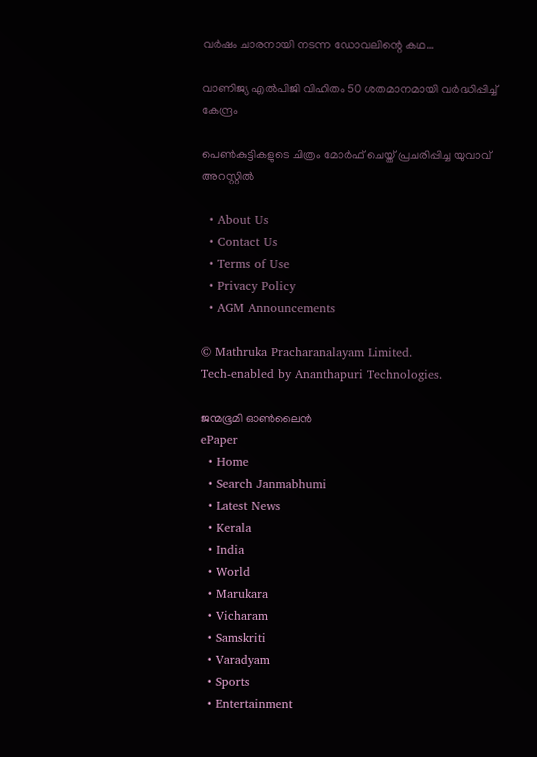വര്‍ഷം ചാരനായി നടന്ന ഡോവലിന്റെ കഥ…

വാണിജ്യ എല്‍പിജി വിഹിതം 50 ശതമാനമായി വര്‍ദ്ധിപ്പിച്ച് കേന്ദ്രം

പെണ്‍കുട്ടികളുടെ ചിത്രം മോര്‍ഫ് ചെയ്ത് പ്രചരിപ്പിച്ച യുവാവ് അറസ്റ്റില്‍

  • About Us
  • Contact Us
  • Terms of Use
  • Privacy Policy
  • AGM Announcements

© Mathruka Pracharanalayam Limited.
Tech-enabled by Ananthapuri Technologies.

ജന്മഭൂമി ഓണ്‍ലൈന്‍
ePaper
  • Home
  • Search Janmabhumi
  • Latest News
  • Kerala
  • India
  • World
  • Marukara
  • Vicharam
  • Samskriti
  • Varadyam
  • Sports
  • Entertainment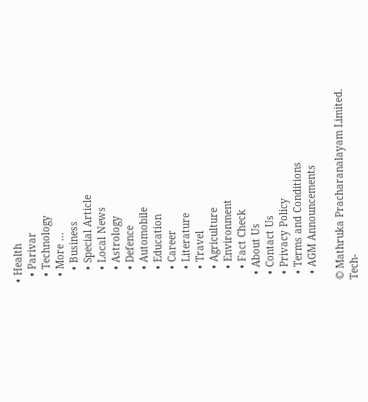• Health
  • Parivar
  • Technology
  • More …
    • Business
    • Special Article
    • Local News
    • Astrology
    • Defence
    • Automobile
    • Education
    • Career
    • Literature
    • Travel
    • Agriculture
    • Environment
    • Fact Check
  • About Us
  • Contact Us
  • Privacy Policy
  • Terms and Conditions
  • AGM Announcements

© Mathruka Pracharanalayam Limited.
Tech-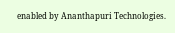enabled by Ananthapuri Technologies.